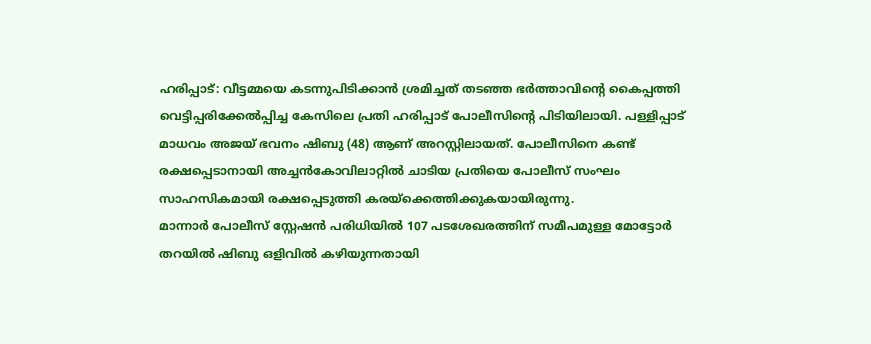ഹരിപ്പാട്: വീട്ടമ്മയെ കടന്നുപിടിക്കാൻ ശ്രമിച്ചത് തടഞ്ഞ ഭർത്താവിന്റെ കൈപ്പത്തി വെട്ടിപ്പരിക്കേൽപ്പിച്ച കേസിലെ പ്രതി ഹരിപ്പാട് പോലീസിന്റെ പിടിയിലായി. പള്ളിപ്പാട് മാധവം അജയ് ഭവനം ഷിബു (48) ആണ് അറസ്റ്റിലായത്. പോലീസിനെ കണ്ട് രക്ഷപ്പെടാനായി അച്ചൻകോവിലാറ്റിൽ ചാടിയ പ്രതിയെ പോലീസ് സംഘം സാഹസികമായി രക്ഷപ്പെടുത്തി കരയ്ക്കെത്തിക്കുകയായിരുന്നു.
മാന്നാർ പോലീസ് സ്റ്റേഷൻ പരിധിയിൽ 107 പടശേഖരത്തിന് സമീപമുള്ള മോട്ടോർ തറയിൽ ഷിബു ഒളിവിൽ കഴിയുന്നതായി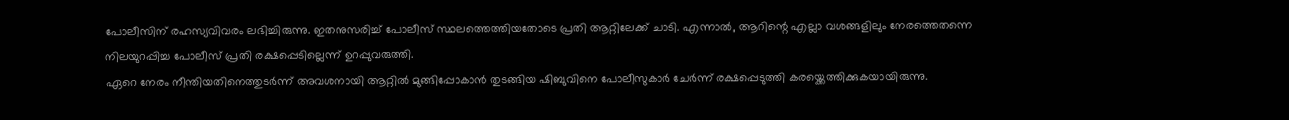പോലീസിന് രഹസ്യവിവരം ലഭിച്ചിരുന്നു. ഇതനുസരിച്ച് പോലീസ് സ്ഥലത്തെത്തിയതോടെ പ്രതി ആറ്റിലേക്ക് ചാടി. എന്നാൽ, ആറിന്റെ എല്ലാ വശങ്ങളിലും നേരത്തെതന്നെ നിലയുറപ്പിച്ച പോലീസ് പ്രതി രക്ഷപ്പെടില്ലെന്ന് ഉറപ്പുവരുത്തി.
ഏറെ നേരം നീന്തിയതിനെത്തുടർന്ന് അവശനായി ആറ്റിൽ മുങ്ങിപ്പോകാൻ തുടങ്ങിയ ഷിബുവിനെ പോലീസുകാർ ചേർന്ന് രക്ഷപ്പെടുത്തി കരയ്ക്കെത്തിക്കുകയായിരുന്നു.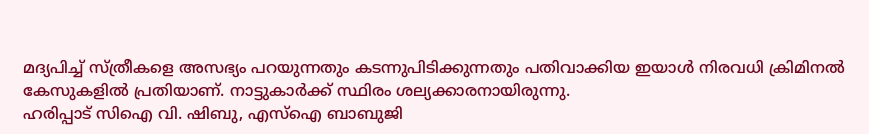മദ്യപിച്ച് സ്ത്രീകളെ അസഭ്യം പറയുന്നതും കടന്നുപിടിക്കുന്നതും പതിവാക്കിയ ഇയാൾ നിരവധി ക്രിമിനൽ കേസുകളിൽ പ്രതിയാണ്. നാട്ടുകാർക്ക് സ്ഥിരം ശല്യക്കാരനായിരുന്നു.
ഹരിപ്പാട് സിഐ വി. ഷിബു, എസ്ഐ ബാബുജി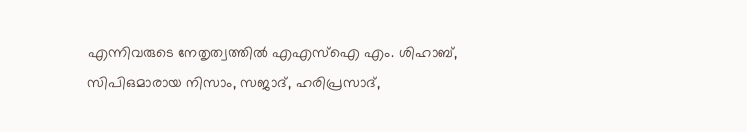എന്നിവരുടെ നേതൃത്വത്തിൽ എഎസ്ഐ എം. ശിഹാബ്, സിപിഒമാരായ നിസാം, സജാദ്, ഹരിപ്രസാദ്,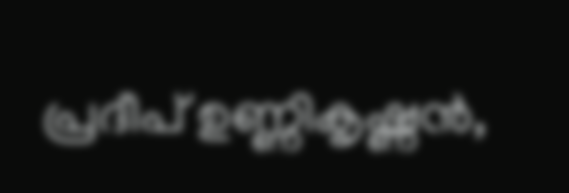പ്രദീപ് ഉണ്ണികൃഷ്ണൻ,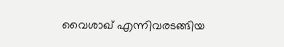വൈശാഖ് എന്നിവരടങ്ങിയ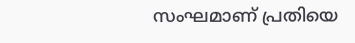സംഘമാണ് പ്രതിയെ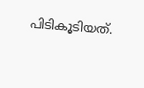പിടികൂടിയത്.